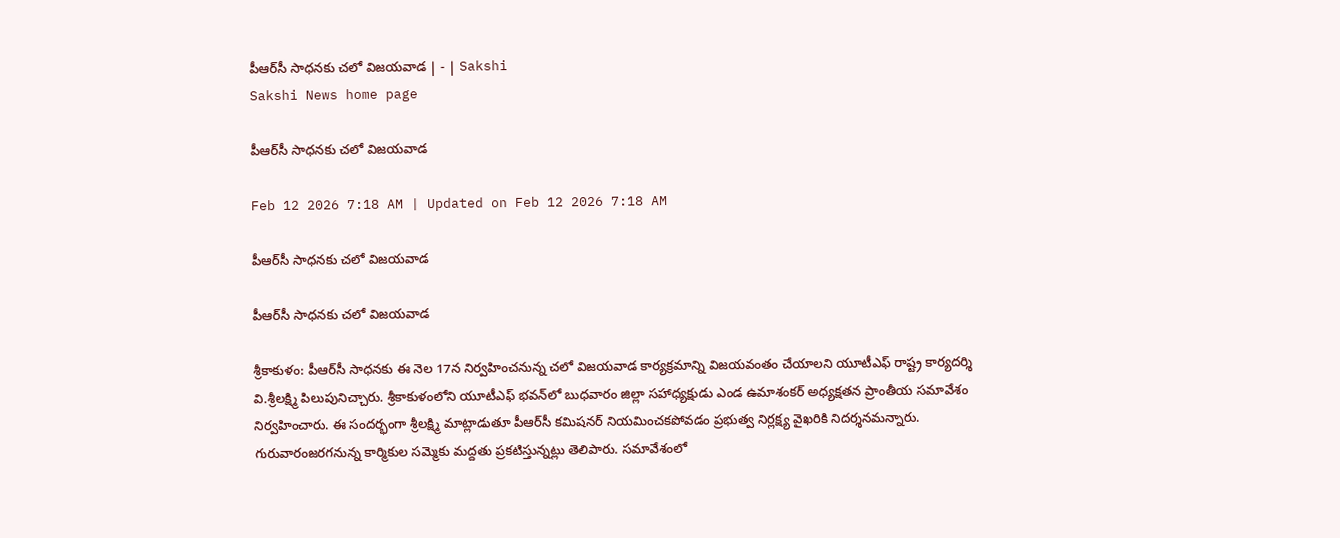పీఆర్‌సీ సాధనకు చలో విజయవాడ | - | Sakshi
Sakshi News home page

పీఆర్‌సీ సాధనకు చలో విజయవాడ

Feb 12 2026 7:18 AM | Updated on Feb 12 2026 7:18 AM

పీఆర్‌సీ సాధనకు చలో విజయవాడ

పీఆర్‌సీ సాధనకు చలో విజయవాడ

శ్రీకాకుళం: పీఆర్‌సీ సాధనకు ఈ నెల 17న నిర్వహించనున్న చలో విజయవాడ కార్యక్రమాన్ని విజయవంతం చేయాలని యూటీఎఫ్‌ రాష్ట్ర కార్యదర్శి వి.శ్రీలక్ష్మి పిలుపునిచ్చారు. శ్రీకాకుళంలోని యూటీఎఫ్‌ భవన్‌లో బుధవారం జిల్లా సహాధ్యక్షుడు ఎండ ఉమాశంకర్‌ అధ్యక్షతన ప్రాంతీయ సమావేశం నిర్వహించారు. ఈ సందర్భంగా శ్రీలక్ష్మి మాట్లాడుతూ పీఆర్‌సీ కమిషనర్‌ నియమించకపోవడం ప్రభుత్వ నిర్లక్ష్య వైఖరికి నిదర్శనమన్నారు. గురువారంజరగనున్న కార్మికుల సమ్మెకు మద్దతు ప్రకటిస్తున్నట్లు తెలిపారు. సమావేశంలో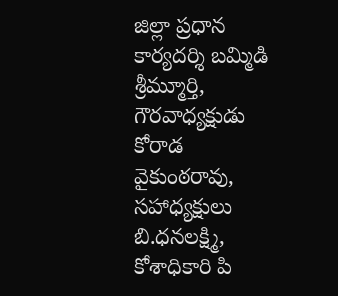జిల్లా ప్రధాన కార్యదర్శి బమ్మిడి శ్రీమ్మూర్తి, గౌరవాధ్యక్షుడు కోరాడ వైకుంఠరావు, సహాధ్యక్షులు బి.ధనలక్ష్మి, కోశాధికారి పి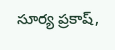సూర్య ప్రకాష్‌,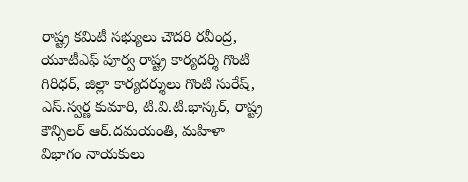రాష్ట్ర కమిటీ సభ్యులు చౌదరి రవీంద్ర, యూటీఎఫ్‌ పూర్వ రాష్ట్ర కార్యదర్శి గొంటి గిరిధర్‌, జిల్లా కార్యదర్శులు గొంటి సురేష్‌, ఎస్‌.స్వర్ణ కుమారి, టి.వి.టి.భాస్కర్‌, రాష్ట్ర కౌన్సిలర్‌ ఆర్‌.దమయంతి, మహిళా విభాగం నాయకులు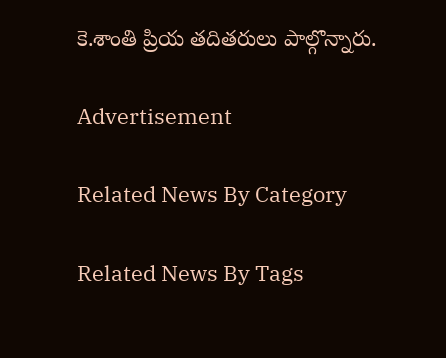కె.శాంతి ప్రియ తదితరులు పాల్గొన్నారు.

Advertisement

Related News By Category

Related News By Tags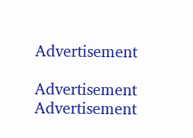Advertisement

Advertisement
Advertisement